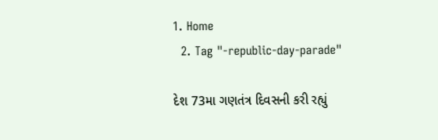1. Home
  2. Tag "-republic-day-parade"

દેશ 73મા ગણતંત્ર દિવસની કરી રહ્યું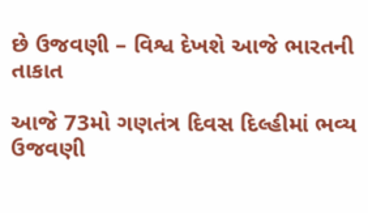છે ઉજવણી – વિશ્વ દેખશે આજે ભારતની તાકાત

આજે 73મો ગણતંત્ર દિવસ દિલ્હીમાં ભવ્ય ઉજવણી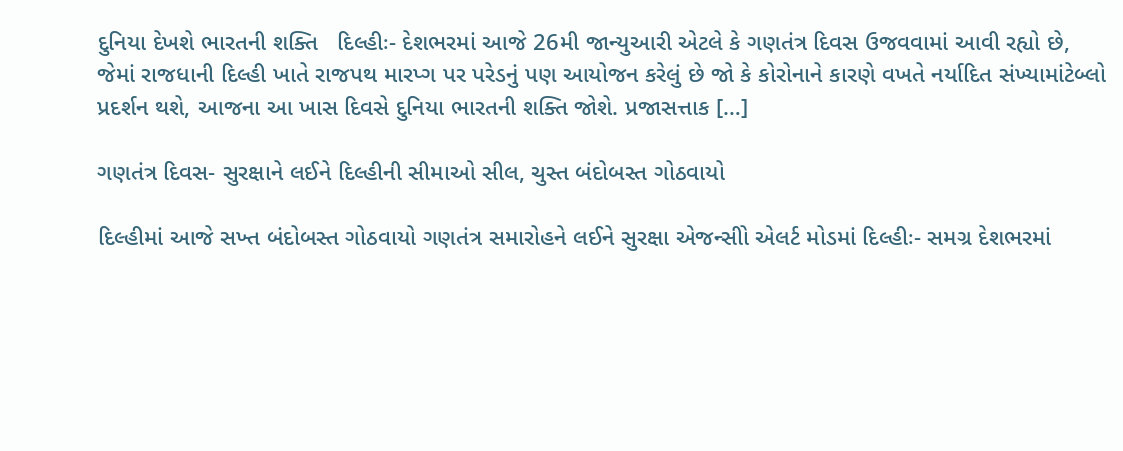દુનિયા દેખશે ભારતની શક્તિ   દિલ્હીઃ- દેશભરમાં આજે 26મી જાન્યુઆરી એટલે કે ગણતંત્ર દિવસ ઉજવવામાં આવી રહ્યો છે, જેમાં રાજધાની દિલ્હી ખાતે રાજપથ મારપ્ગ પર પરેડનું પણ આયોજન કરેલું છે જો કે કોરોનાને કારણે વખતે નર્યાદિત સંખ્યામાંટેબ્લો પ્રદર્શન થશે, આજના આ ખાસ દિવસે દુનિયા ભારતની શક્તિ જોશે. પ્રજાસત્તાક […]

ગણતંત્ર દિવસ- સુરક્ષાને લઈને દિલ્હીની સીમાઓ સીલ, ચુસ્ત બંદોબસ્ત ગોઠવાયો

દિલ્હીમાં આજે સખ્ત બંદોબસ્ત ગોઠવાયો ગણતંત્ર સમારોહને લઈને સુરક્ષા એજન્સીો એલર્ટ મોડમાં દિલ્હીઃ- સમગ્ર દેશભરમાં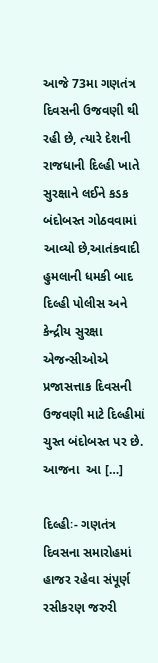આજે 73મા ગણતંત્ર દિવસની ઉજવણી થી રહી છે, ત્યારે દેશની રાજધાની દિલ્હી ખાતે  સુરક્ષાને લઈને કડક બંદોબસ્ત ગોઠવવામાં આવ્યો છે,આતંકવાદી હુમલાની ધમકી બાદ દિલ્હી પોલીસ અને કેન્દ્રીય સુરક્ષા એજન્સીઓએ પ્રજાસત્તાક દિવસની ઉજવણી માટે દિલ્હીમાં ચુસ્ત બંદોબસ્ત પર છે. આજના  આ […]

દિલ્હીઃ- ગણતંત્ર દિવસના સમારોહમાં હાજર રહેવા સંપૂર્ણ રસીકરણ જરુરી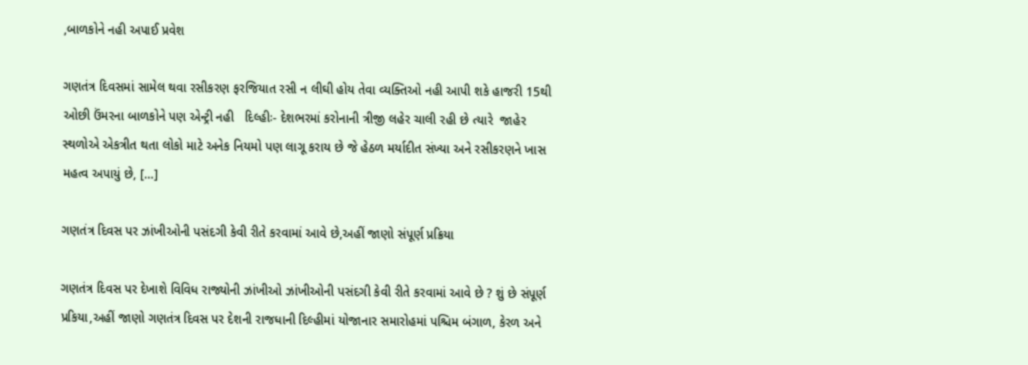,બાળકોને નહી અપાઈ પ્રવેશ

ગણતંત્ર દિવસમાં સામેલ થવા રસીકરણ ફરજિયાત રસી ન લીઘી હોય તેવા વ્યક્તિઓ નહી આપી શકે હાજરી 15થી ઓછી ઉંમરના બાળકોને પણ એન્ટ્રી નહી   દિલ્હીઃ- દેશભરમાં કરોનાની ત્રીજી લહેર ચાલી રહી છે ત્યારે  જાહેર સ્થળોએ એકત્રીત થતા લોકો માટે અનેક નિયમો પણ લાગૂ કરાય છે જે હેઠળ મર્યાદીત સંખ્યા અને રસીકરણને ખાસ મહત્વ અપાયું છે, […]

ગણતંત્ર દિવસ પર ઝાંખીઓની પસંદગી કેવી રીતે કરવામાં આવે છે,અહીં જાણો સંપૂર્ણ પ્રક્રિયા

ગણતંત્ર દિવસ પર દેખાશે વિવિધ રાજ્યોની ઝાંખીઓ ઝાંખીઓની પસંદગી કેવી રીતે કરવામાં આવે છે ? શું છે સંપૂર્ણ પ્રકિયા,અહીં જાણો ગણતંત્ર દિવસ પર દેશની રાજધાની દિલ્હીમાં યોજાનાર સમારોહમાં પશ્ચિમ બંગાળ, કેરળ અને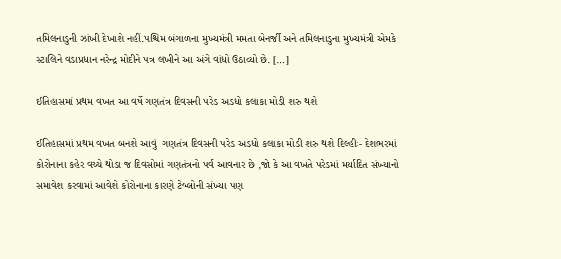તમિલનાડુની ઝાંખી દેખાશે નહીં.પશ્ચિમ બંગાળના મુખ્યમંત્રી મમતા બેનર્જી અને તમિલનાડુના મુખ્યમંત્રી એમકે સ્ટાલિને વડાપ્રધાન નરેન્દ્ર મોદીને પત્ર લખીને આ અંગે વાંધો ઉઠાવ્યો છે. […]

ઈતિહાસમાં પ્રથમ વખત આ વર્ષે ગણતંત્ર દિવસની પરેડ અડધો કલાકા મોડી શરુ થશે

ઈતિહાસમાં પ્રથમ વખત બનશે આવું  ગણતંત્ર દિવસની પરેડ અડધો કલાકા મોડી શરુ થશે દિલ્હીઃ- દેશભરમાં કોરોનાના કહેર વચ્ચે થોડા જ દિવસોમાં ગણતંત્રનો પર્વ આવનાર છે ,જો કે આ વખતે પરેડમાં મર્યાદિત સંખ્યાનો સમાવેશ કરવામાં આવેશે કોરોનાના કારણે ટેબ્લોની સંખ્યા પણ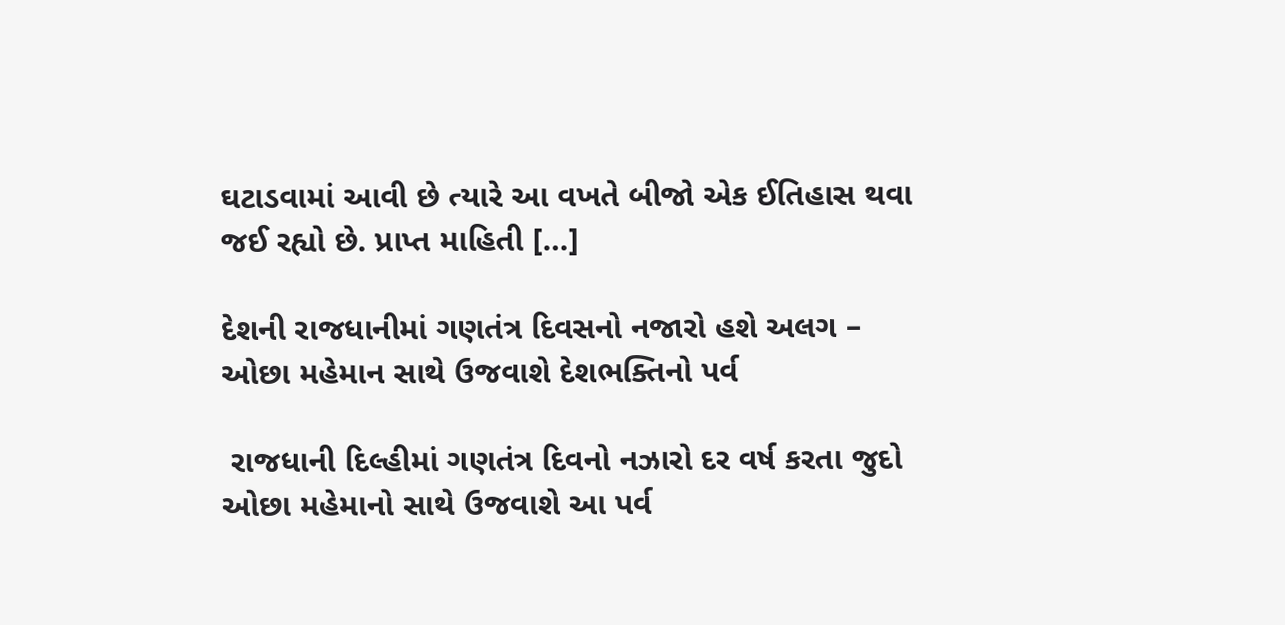ઘટાડવામાં આવી છે ત્યારે આ વખતે બીજો એક ઈતિહાસ થવા જઈ રહ્યો છે. પ્રાપ્ત માહિતી […]

દેશની રાજધાનીમાં ગણતંત્ર દિવસનો નજારો હશે અલગ – ઓછા મહેમાન સાથે ઉજવાશે દેશભક્તિનો પર્વ

 રાજધાની દિલ્હીમાં ગણતંત્ર દિવનો નઝારો દર વર્ષ કરતા જુદો ઓછા મહેમાનો સાથે ઉજવાશે આ પર્વ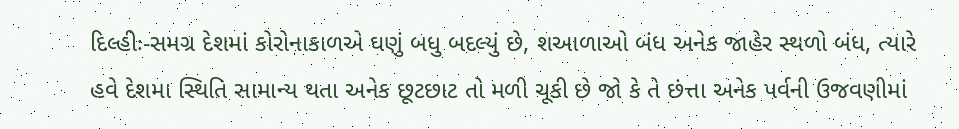દિલ્હીઃ-સમગ્ર દેશમાં કોરોનાકાળએ ઘણું બધુ બદલ્યું છે, શઆળાઓ બંધ અનેક જાહેર સ્થળો બંધ, ત્યારે હવે દેશમા સ્થિતિ સામાન્ય થતા અનેક છૂટછાટ તો મળી ચૂકી છે જો કે તે છંત્તા અનેક પર્વની ઉજવણીમાં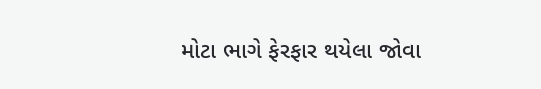મોટા ભાગે ફેરફાર થયેલા જોવા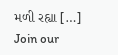મળી રહ્યા […]
Join our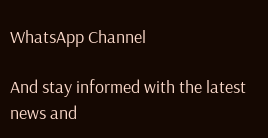WhatsApp Channel

And stay informed with the latest news and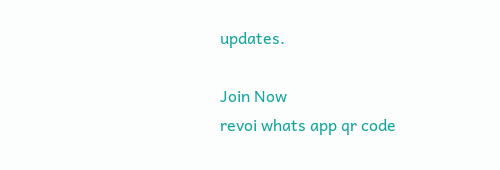updates.

Join Now
revoi whats app qr code